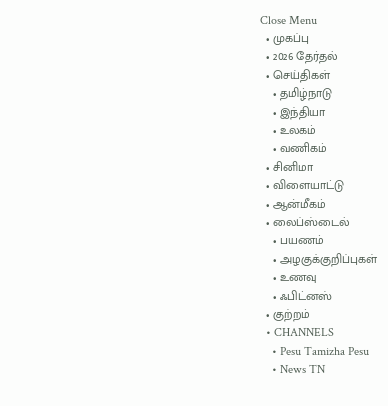Close Menu
  • முகப்பு
  • 2026 தேர்தல்
  • செய்திகள்
    • தமிழ்நாடு
    • இந்தியா
    • உலகம்
    • வணிகம்
  • சினிமா
  • விளையாட்டு
  • ஆன்மீகம்
  • லைப்ஸ்டைல்
    • பயணம்
    • அழகுக்குறிப்புகள்
    • உணவு
    • ஃபிட்னஸ்
  • குற்றம்
  • CHANNELS
    • Pesu Tamizha Pesu
    • News TN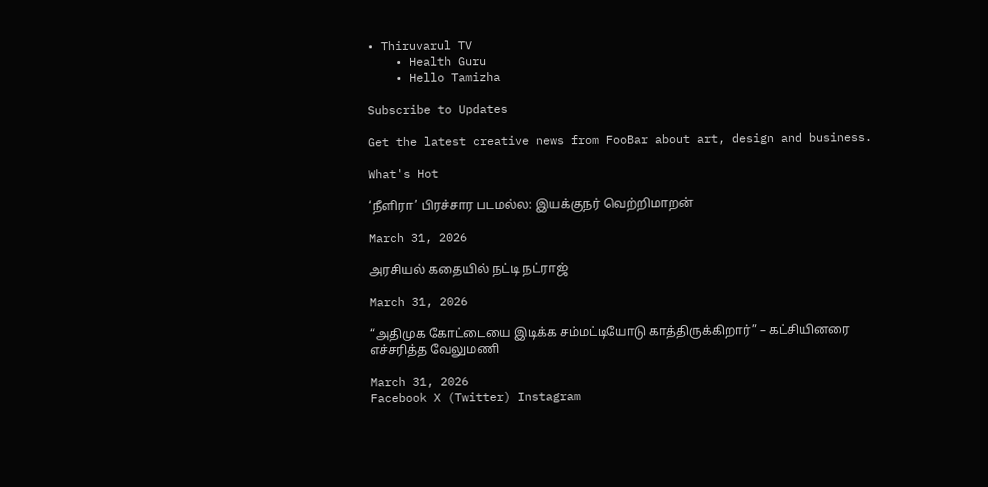• Thiruvarul TV
    • Health Guru
    • Hello Tamizha

Subscribe to Updates

Get the latest creative news from FooBar about art, design and business.

What's Hot

‘நீளிரா’ பிரச்சார படமல்ல: இயக்குநர் வெற்றிமாறன்

March 31, 2026

அரசியல் கதையில் நட்டி நட்ராஜ்

March 31, 2026

“அதிமுக கோட்டையை இடிக்க சம்மட்டியோடு காத்திருக்கிறார்” – கட்சியினரை எச்சரித்த வேலுமணி

March 31, 2026
Facebook X (Twitter) Instagram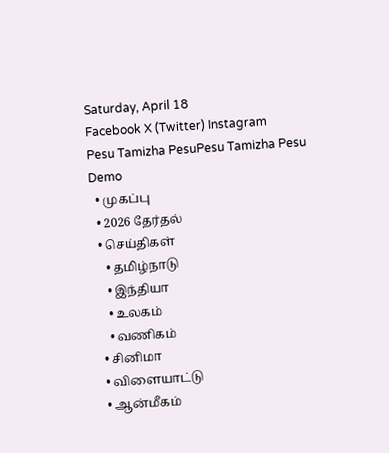Saturday, April 18
Facebook X (Twitter) Instagram
Pesu Tamizha PesuPesu Tamizha Pesu
Demo
  • முகப்பு
  • 2026 தேர்தல்
  • செய்திகள்
    • தமிழ்நாடு
    • இந்தியா
    • உலகம்
    • வணிகம்
  • சினிமா
  • விளையாட்டு
  • ஆன்மீகம்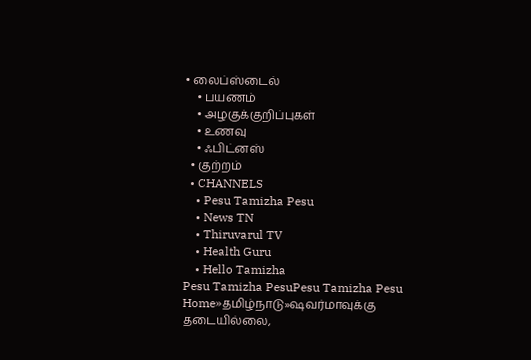• லைப்ஸ்டைல்
    • பயணம்
    • அழகுக்குறிப்புகள்
    • உணவு
    • ஃபிட்னஸ்
  • குற்றம்
  • CHANNELS
    • Pesu Tamizha Pesu
    • News TN
    • Thiruvarul TV
    • Health Guru
    • Hello Tamizha
Pesu Tamizha PesuPesu Tamizha Pesu
Home»தமிழ்நாடு»ஷவர்மாவுக்கு தடையில்லை,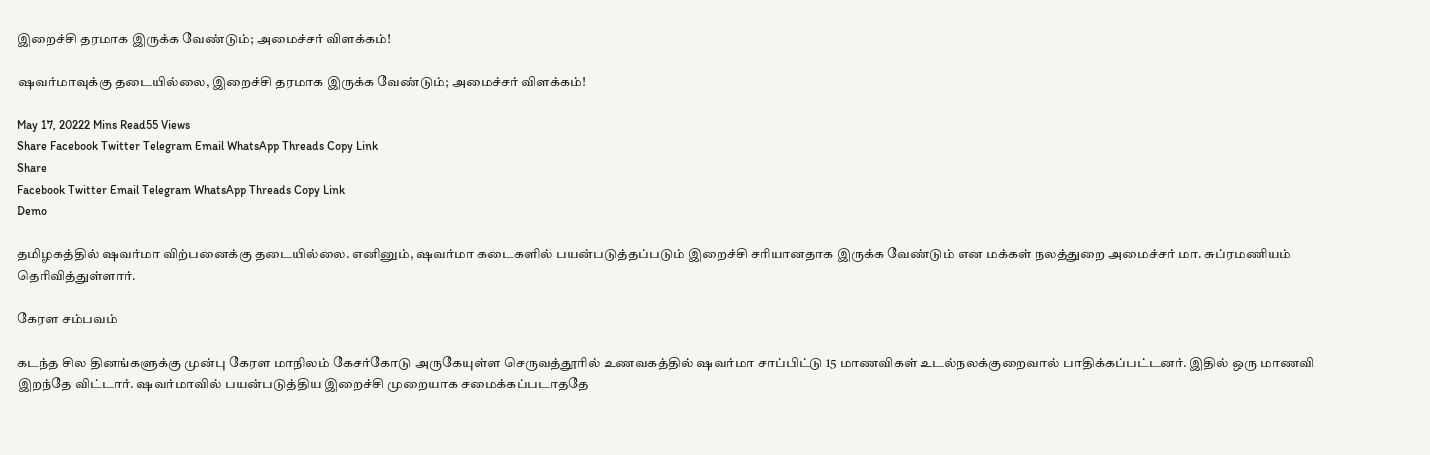இறைச்சி தரமாக இருக்க வேண்டும்; அமைச்சர் விளக்கம்!

ஷவர்மாவுக்கு தடையில்லை, இறைச்சி தரமாக இருக்க வேண்டும்; அமைச்சர் விளக்கம்!

May 17, 20222 Mins Read55 Views
Share Facebook Twitter Telegram Email WhatsApp Threads Copy Link
Share
Facebook Twitter Email Telegram WhatsApp Threads Copy Link
Demo

தமிழகத்தில் ஷவர்மா விற்பனைக்கு தடையில்லை. எனினும், ஷவர்மா கடைகளில் பயன்படுத்தப்படும் இறைச்சி சரியானதாக இருக்க வேண்டும் என மக்கள் நலத்துறை அமைச்சர் மா. சுப்ரமணியம் தெரிவித்துள்ளார்.

கேரள சம்பவம்

கடந்த சில தினங்களுக்கு முன்பு கேரள மாநிலம் கேசர்கோடு அருகேயுள்ள செருவத்தூரில் உணவகத்தில் ஷவர்மா சாப்பிட்டு 15 மாணவிகள் உடல்நலக்குறைவால் பாதிக்கப்பட்டனர். இதில் ஒரு மாணவி இறந்தே விட்டார். ஷவர்மாவில் பயன்படுத்திய இறைச்சி முறையாக சமைக்கப்படாததே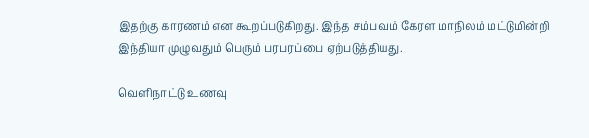இதற்கு காரணம் என கூறப்படுகிறது. இந்த சம்பவம் கேரள மாநிலம் மட்டுமின்றி இந்தியா முழுவதும் பெரும் பரபரப்பை ஏற்படுத்தியது.

வெளிநாட்டு உணவு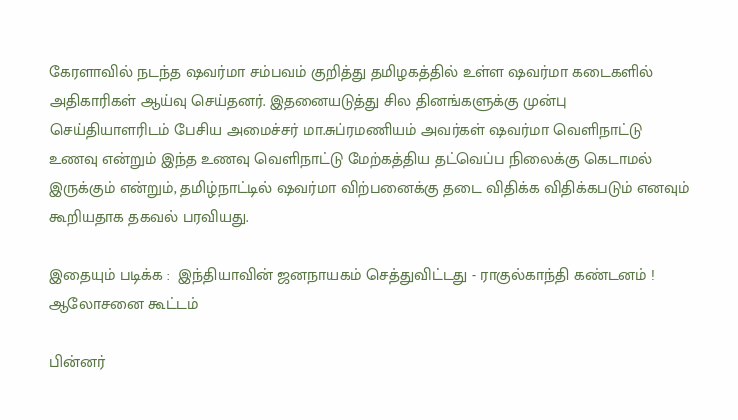கேரளாவில் நடந்த ஷவர்மா சம்பவம் குறித்து தமிழகத்தில் உள்ள ஷவர்மா கடைகளில் அதிகாரிகள் ஆய்வு செய்தனர். இதனையடுத்து சில தினங்களுக்கு முன்பு செய்தியாளரிடம் பேசிய அமைச்சர் மா.சுப்ரமணியம் அவர்கள் ஷவர்மா வெளிநாட்டு உணவு என்றும் இந்த உணவு வெளிநாட்டு மேற்கத்திய தட்வெப்ப நிலைக்கு கெடாமல் இருக்கும் என்றும், தமிழ்நாட்டில் ஷவர்மா விற்பனைக்கு தடை விதிக்க விதிக்கபடும் எனவும் கூறியதாக தகவல் பரவியது.

இதையும் படிக்க :  இந்தியாவின் ஜனநாயகம் செத்துவிட்டது - ராகுல்காந்தி கண்டனம் !
ஆலோசனை கூட்டம்

பின்னர்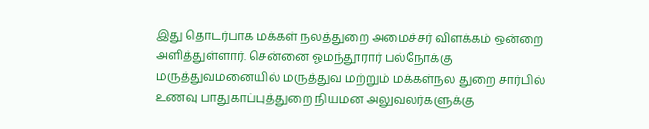இது தொடர்பாக மக்கள் நலத்துறை அமைச்சர் விளக்கம் ஒன்றை அளித்துள்ளார். சென்னை ஓமந்தூரார் பல்நோக்கு மருத்துவமனையில் மருத்துவ மற்றும் மக்கள்நல துறை சார்பில் உணவு பாதுகாப்புத்துறை நியமன அலுவலர்களுக்கு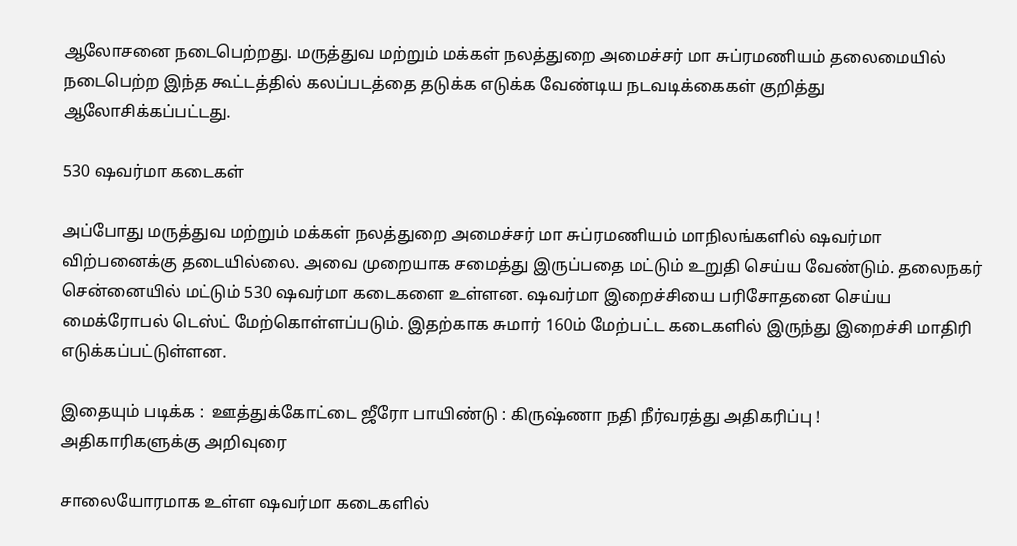ஆலோசனை நடைபெற்றது. மருத்துவ மற்றும் மக்கள் நலத்துறை அமைச்சர் மா சுப்ரமணியம் தலைமையில் நடைபெற்ற இந்த கூட்டத்தில் கலப்படத்தை தடுக்க எடுக்க வேண்டிய நடவடிக்கைகள் குறித்து ஆலோசிக்கப்பட்டது.

530 ஷவர்மா கடைகள்

அப்போது மருத்துவ மற்றும் மக்கள் நலத்துறை அமைச்சர் மா சுப்ரமணியம் மாநிலங்களில் ஷவர்மா விற்பனைக்கு தடையில்லை. அவை முறையாக சமைத்து இருப்பதை மட்டும் உறுதி செய்ய வேண்டும். தலைநகர் சென்னையில் மட்டும் 530 ஷவர்மா கடைகளை உள்ளன. ஷவர்மா இறைச்சியை பரிசோதனை செய்ய மைக்ரோபல் டெஸ்ட் மேற்கொள்ளப்படும். இதற்காக சுமார் 160ம் மேற்பட்ட கடைகளில் இருந்து இறைச்சி மாதிரி எடுக்கப்பட்டுள்ளன.

இதையும் படிக்க :  ஊத்துக்கோட்டை ஜீரோ பாயிண்டு : கிருஷ்ணா நதி நீர்வரத்து அதிகரிப்பு !
அதிகாரிகளுக்கு அறிவுரை

சாலையோரமாக உள்ள ஷவர்மா கடைகளில்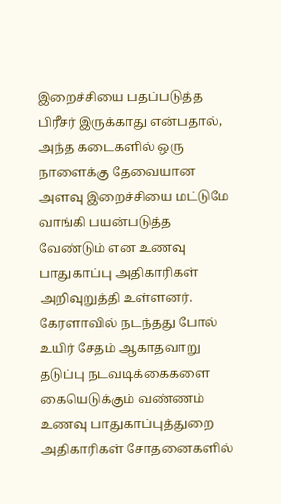இறைச்சியை பதப்படுத்த பிரீசர் இருக்காது என்பதால், அந்த கடைகளில் ஒரு நாளைக்கு தேவையான அளவு இறைச்சியை மட்டுமே வாங்கி பயன்படுத்த வேண்டும் என உணவு பாதுகாப்பு அதிகாரிகள் அறிவுறுத்தி உள்ளனர். கேரளாவில் நடந்தது போல் உயிர் சேதம் ஆகாதவாறு தடுப்பு நடவடிக்கைகளை கையெடுக்கும் வண்ணம் உணவு பாதுகாப்புத்துறை அதிகாரிகள் சோதனைகளில்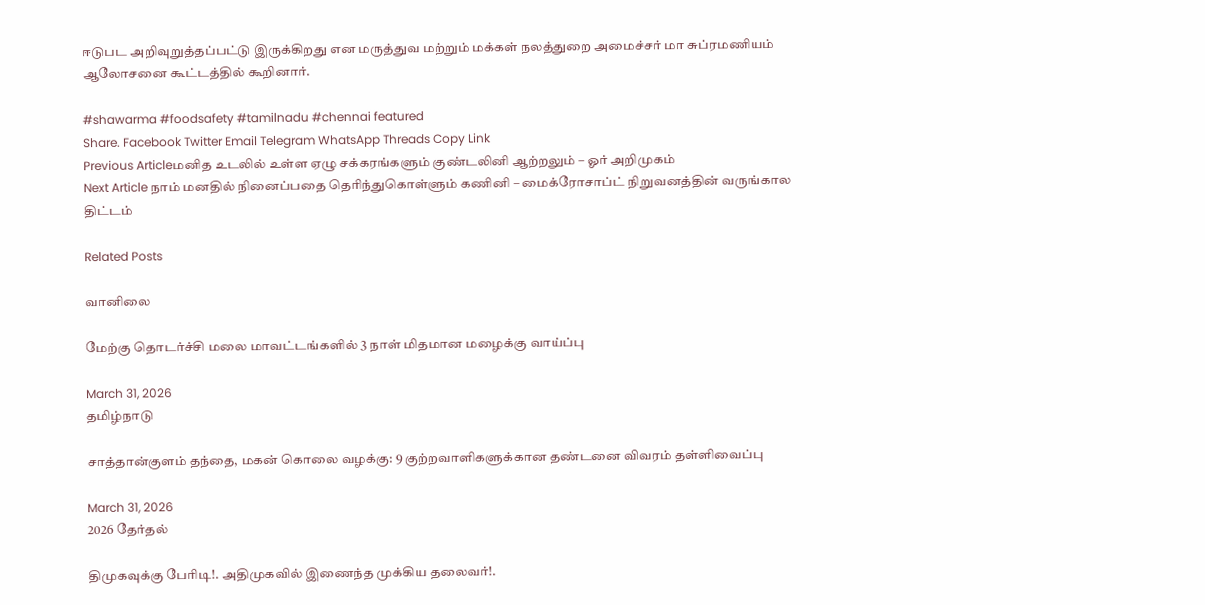ஈடுபட அறிவுறுத்தப்பட்டு இருக்கிறது என மருத்துவ மற்றும் மக்கள் நலத்துறை அமைச்சர் மா சுப்ரமணியம் ஆலோசனை கூட்டத்தில் கூறினார்.

#shawarma #foodsafety #tamilnadu #chennai featured
Share. Facebook Twitter Email Telegram WhatsApp Threads Copy Link
Previous Articleமனித உடலில் உள்ள ஏழு சக்கரங்களும் குண்டலினி ஆற்றலும் – ஓர் அறிமுகம்
Next Article நாம் மனதில் நினைப்பதை தெரிந்துகொள்ளும் கணினி – மைக்ரோசாப்ட் நிறுவனத்தின் வருங்கால திட்டம்

Related Posts

வானிலை

மேற்கு தொடர்ச்சி மலை மாவட்டங்களில் 3 நாள் மிதமான மழைக்கு வாய்ப்பு

March 31, 2026
தமிழ்நாடு

சாத்தான்குளம் தந்தை, மகன் கொலை வழக்கு: 9 குற்றவாளிகளுக்கான தண்டனை விவரம் தள்ளிவைப்பு

March 31, 2026
2026 தேர்தல்

திமுகவுக்கு பேரிடி!. அதிமுகவில் இணைந்த முக்கிய தலைவர்!.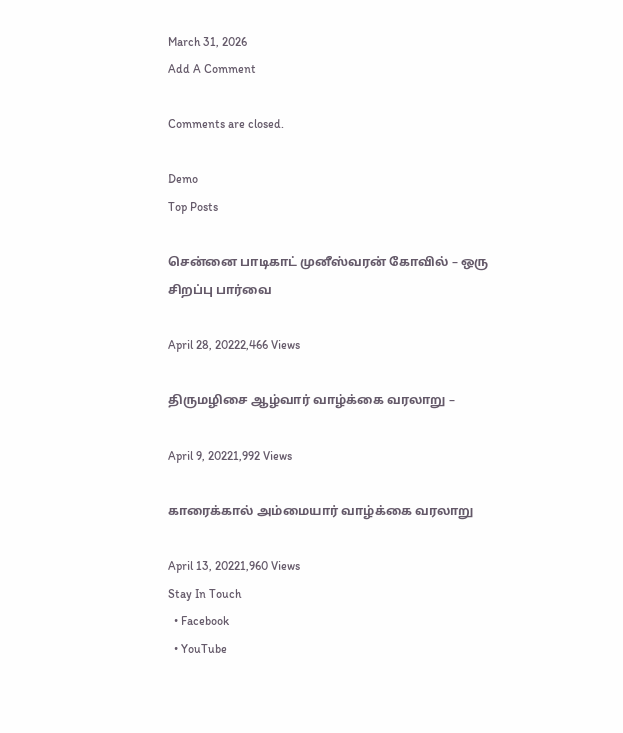March 31, 2026
Add A Comment

Comments are closed.

Demo
Top Posts

சென்னை பாடிகாட் முனீஸ்வரன் கோவில் – ஒரு சிறப்பு பார்வை

April 28, 20222,466 Views

திருமழிசை ஆழ்வார் வாழ்க்கை வரலாறு –

April 9, 20221,992 Views

காரைக்கால் அம்மையார் வாழ்க்கை வரலாறு

April 13, 20221,960 Views
Stay In Touch
  • Facebook
  • YouTube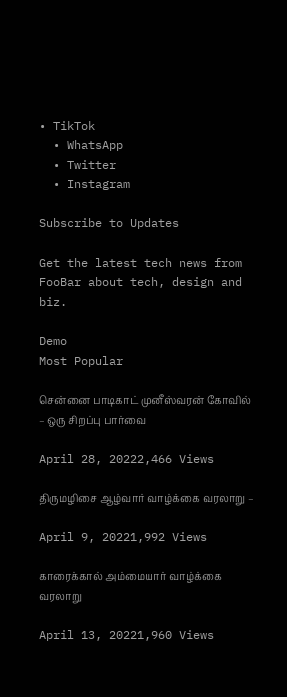• TikTok
  • WhatsApp
  • Twitter
  • Instagram

Subscribe to Updates

Get the latest tech news from FooBar about tech, design and biz.

Demo
Most Popular

சென்னை பாடிகாட் முனீஸ்வரன் கோவில் – ஒரு சிறப்பு பார்வை

April 28, 20222,466 Views

திருமழிசை ஆழ்வார் வாழ்க்கை வரலாறு –

April 9, 20221,992 Views

காரைக்கால் அம்மையார் வாழ்க்கை வரலாறு

April 13, 20221,960 Views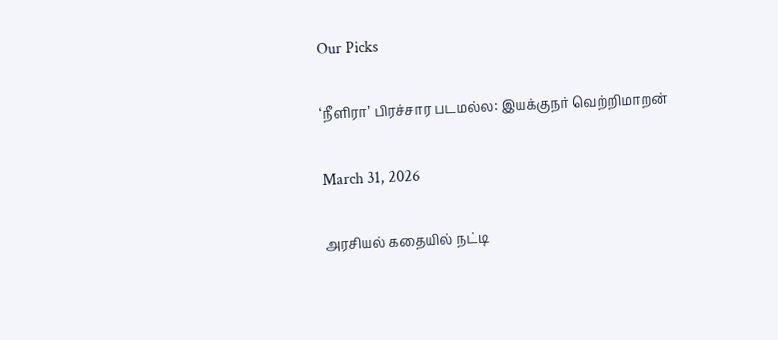Our Picks

‘நீளிரா’ பிரச்சார படமல்ல: இயக்குநர் வெற்றிமாறன்

March 31, 2026

அரசியல் கதையில் நட்டி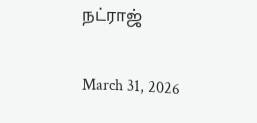நட்ராஜ்

March 31, 2026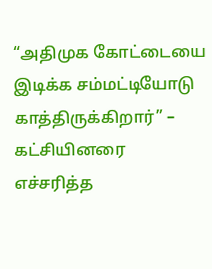“அதிமுக கோட்டையை இடிக்க சம்மட்டியோடு காத்திருக்கிறார்” – கட்சியினரை எச்சரித்த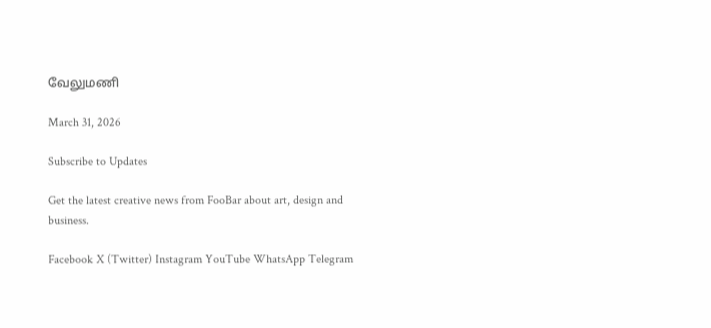வேலுமணி

March 31, 2026

Subscribe to Updates

Get the latest creative news from FooBar about art, design and business.

Facebook X (Twitter) Instagram YouTube WhatsApp Telegram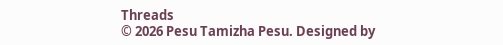Threads
© 2026 Pesu Tamizha Pesu. Designed by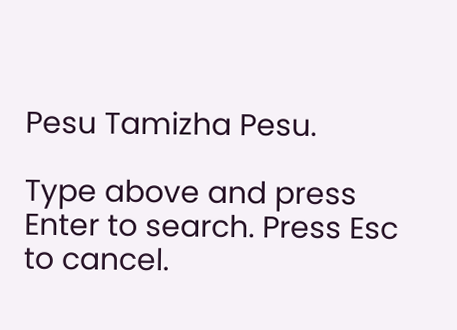Pesu Tamizha Pesu.

Type above and press Enter to search. Press Esc to cancel.